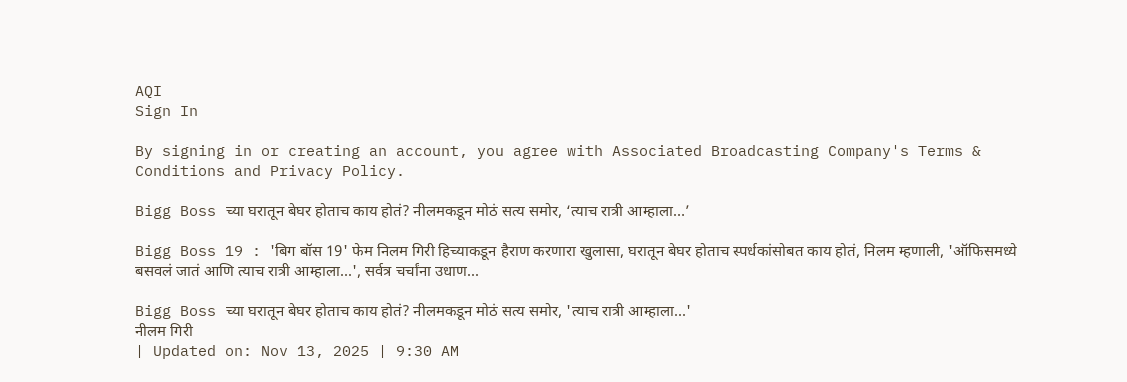AQI
Sign In

By signing in or creating an account, you agree with Associated Broadcasting Company's Terms & Conditions and Privacy Policy.

Bigg Boss च्या घरातून बेघर होताच काय होतं? नीलमकडून मोठं सत्य समोर, ‘त्याच रात्री आम्हाला…’

Bigg Boss 19 : 'बिग बॉस 19' फेम निलम गिरी हिच्याकडून हैराण करणारा खुलासा, घरातून बेघर होताच स्पर्धकांसोबत काय होतं, निलम म्हणाली, 'ऑफिसमध्ये बसवलं जातं आणि त्याच रात्री आम्हाला...', सर्वत्र चर्चांना उधाण...

Bigg Boss च्या घरातून बेघर होताच काय होतं? नीलमकडून मोठं सत्य समोर, 'त्याच रात्री आम्हाला...'
नीलम गिरी
| Updated on: Nov 13, 2025 | 9:30 AM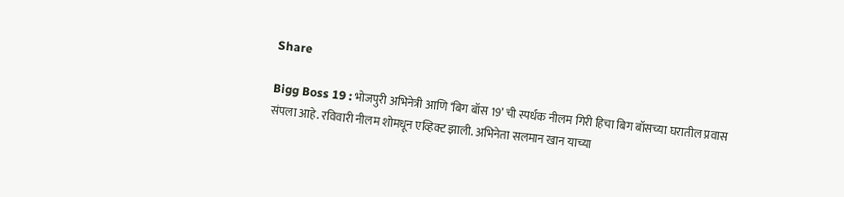Share

Bigg Boss 19 : भोजपुरी अभिनेत्री आणि ‘बिग बॉस 19’ ची स्पर्धक नीलम गिरी हिचा बिग बॉसच्या घरातील प्रवास संपला आहे. रविवारी नीलम शोमधून एव्हिक्ट झाली. अभिनेता सलमान खान याच्या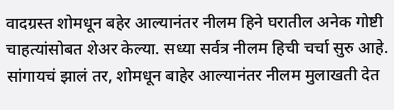वादग्रस्त शोमधून बहेर आल्यानंतर नीलम हिने घरातील अनेक गोष्टी चाहत्यांसोबत शेअर केल्या. सध्या सर्वत्र नीलम हिची चर्चा सुरु आहे. सांगायचं झालं तर, शोमधून बाहेर आल्यानंतर नीलम मुलाखती देत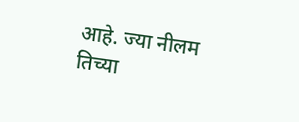आहे. ज्या नीलम तिच्या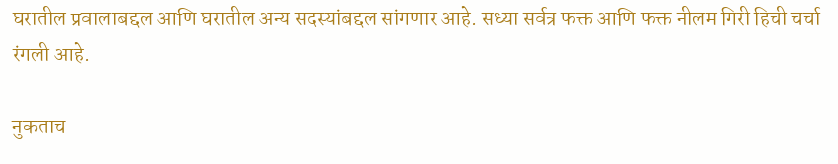घरातील प्रवालाबद्दल आणि घरातील अन्य सदस्यांबद्दल सांगणार आहे. सध्या सर्वत्र फक्त आणि फक्त नीलम गिरी हिची चर्चा रंगली आहे.

नुकताच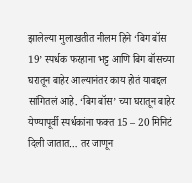झालेल्या मुलाखतीत नीलम हिने ‘बिग बॉस 19’ स्पर्धक फरहाना भट्ट आणि बिग बॉसच्या घरातून बाहेर आल्यानंतर काय होतं याबद्दल सांगितलं आहे. ‘बिग बॉस’ च्या घरातून बाहेर येण्यापूर्वी स्पर्धकांना फक्त 15 – 20 मिनिटं दिली जातात… तर जाणून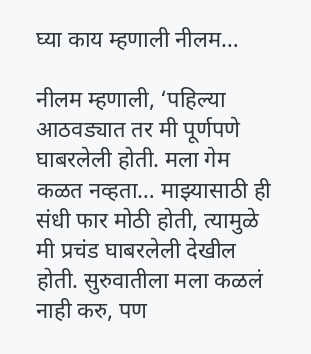घ्या काय म्हणाली नीलम…

नीलम म्हणाली, ‘पहिल्या आठवड्यात तर मी पूर्णपणे घाबरलेली होती. मला गेम कळत नव्हता… माझ्यासाठी ही संधी फार मोठी होती, त्यामुळे मी प्रचंड घाबरलेली देखील होती. सुरुवातीला मला कळलं नाही करु, पण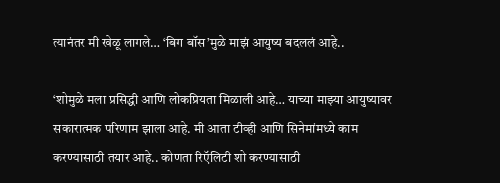त्यानंतर मी खेळू लागले… ‘बिग बॉस’मुळे माझं आयुष्य बदललं आहे..

‘शोमुळे मला प्रसिद्धी आणि लोकप्रियता मिळाली आहे… याच्या माझ्या आयुष्यावर सकारात्मक परिणाम झाला आहे. मी आता टीव्ही आणि सिनेमांमध्ये काम करण्यासाठी तयार आहे.. कोणता रिऍलिटी शो करण्यासाठी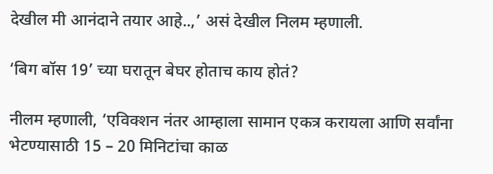देखील मी आनंदाने तयार आहे..,’ असं देखील निलम म्हणाली.

‘बिग बॉस 19’ च्या घरातून बेघर होताच काय होतं?

नीलम म्हणाली, ‘एविक्शन नंतर आम्हाला सामान एकत्र करायला आणि सर्वांना भेटण्यासाठी 15 – 20 मिनिटांचा काळ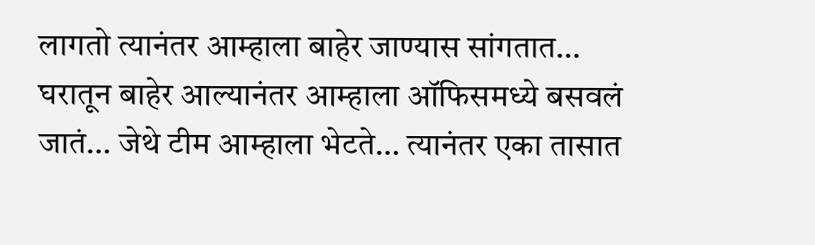लागतो त्यानंतर आम्हाला बाहेर जाण्यास सांगतात… घरातून बाहेर आल्यानंतर आम्हाला ऑफिसमध्ये बसवलं जातं… जेथे टीम आम्हाला भेटते… त्यानंतर एका तासात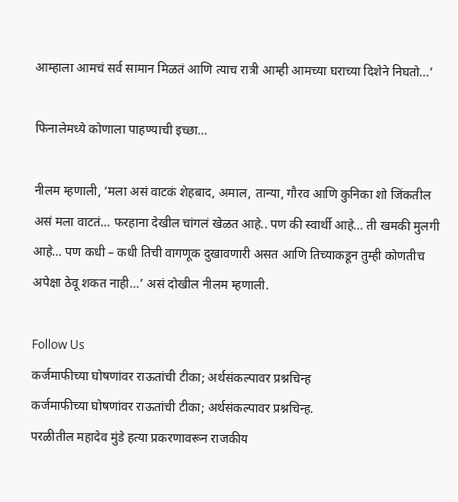आम्हाला आमचं सर्व सामान मिळतं आणि त्याच रात्री आम्ही आमच्या घराच्या दिशेने निघतो…’

फिनालेमध्ये कोणाला पाहण्याची इच्छा…

नीलम म्हणाली, ‘मला असं वाटकं शेहबाद, अमाल, तान्या, गौरव आणि कुनिका शो जिंकतील असं मला वाटतं… फरहाना देखील चांगलं खेळत आहे.. पण की स्वार्थी आहे… ती खमकी मुलगी आहे… पण कधी – कधी तिची वागणूक दुखावणारी असत आणि तिच्याकडून तुम्ही कोणतीच अपेक्षा ठेवू शकत नाही…’ असं दोखील नीलम म्हणाली.

Follow Us
कर्जमाफीच्या घोषणांवर राऊतांची टीका; अर्थसंकल्पावर प्रश्नचिन्ह
कर्जमाफीच्या घोषणांवर राऊतांची टीका; अर्थसंकल्पावर प्रश्नचिन्ह.
परळीतील महादेव मुंडे हत्या प्रकरणावरून राजकीय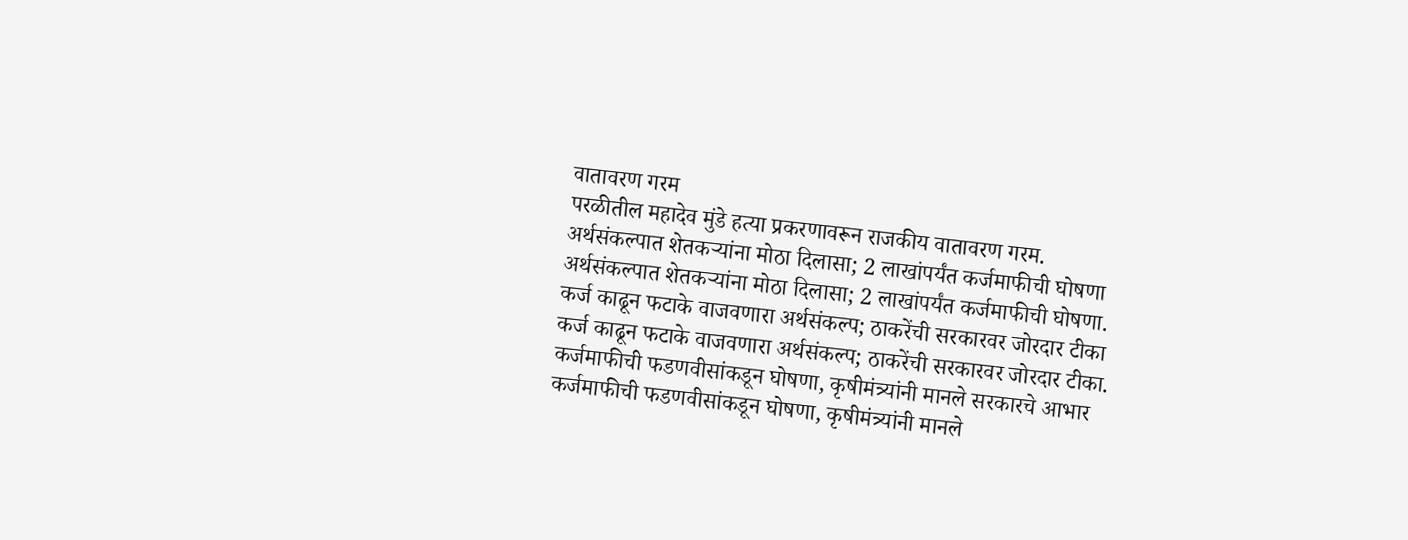वातावरण गरम
परळीतील महादेव मुंडे हत्या प्रकरणावरून राजकीय वातावरण गरम.
अर्थसंकल्पात शेतकऱ्यांना मोठा दिलासा; 2 लाखांपर्यंत कर्जमाफीची घोषणा
अर्थसंकल्पात शेतकऱ्यांना मोठा दिलासा; 2 लाखांपर्यंत कर्जमाफीची घोषणा.
कर्ज काढून फटाके वाजवणारा अर्थसंकल्प; ठाकरेंची सरकारवर जोरदार टीका
कर्ज काढून फटाके वाजवणारा अर्थसंकल्प; ठाकरेंची सरकारवर जोरदार टीका.
कर्जमाफीची फडणवीसांकडून घोषणा, कृषीमंत्र्यांनी मानले सरकारचे आभार
कर्जमाफीची फडणवीसांकडून घोषणा, कृषीमंत्र्यांनी मानले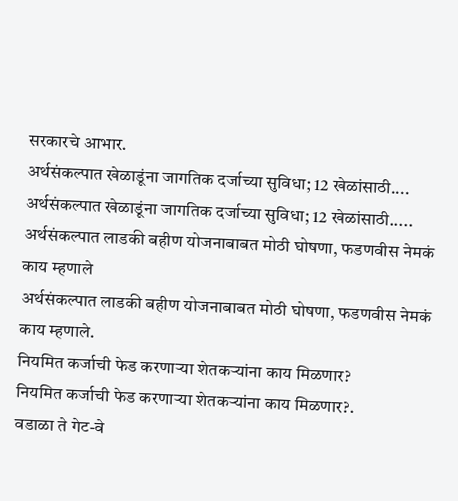सरकारचे आभार.
अर्थसंकल्पात खेळाडूंना जागतिक दर्जाच्या सुविधा; 12 खेळांसाठी....
अर्थसंकल्पात खेळाडूंना जागतिक दर्जाच्या सुविधा; 12 खेळांसाठी.....
अर्थसंकल्पात लाडकी बहीण योजनाबाबत मोठी घोषणा, फडणवीस नेमकं काय म्हणाले
अर्थसंकल्पात लाडकी बहीण योजनाबाबत मोठी घोषणा, फडणवीस नेमकं काय म्हणाले.
नियमित कर्जाची फेड करणाऱ्या शेतकऱ्यांना काय मिळणार?
नियमित कर्जाची फेड करणाऱ्या शेतकऱ्यांना काय मिळणार?.
वडाळा ते गेट-वे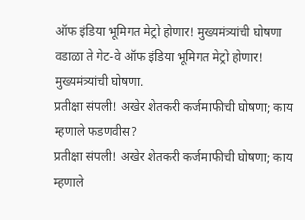ऑफ इंडिया भूमिगत मेट्रो होणार! मुख्यमंत्र्यांची घोषणा
वडाळा ते गेट-वे ऑफ इंडिया भूमिगत मेट्रो होणार! मुख्यमंत्र्यांची घोषणा.
प्रतीक्षा संपली! अखेर शेतकरी कर्जमाफीची घोषणा; काय म्हणाले फडणवीस?
प्रतीक्षा संपली! अखेर शेतकरी कर्जमाफीची घोषणा; काय म्हणाले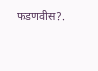फडणवीस?.